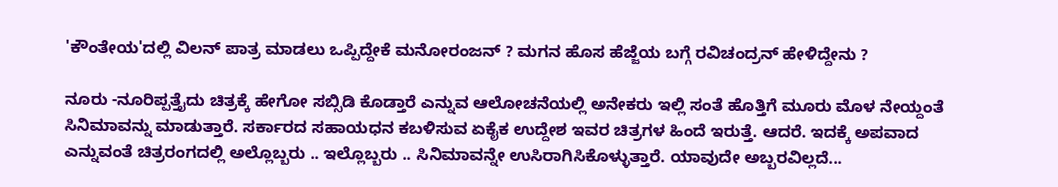'ಕೌಂತೇಯ'ದಲ್ಲಿ ವಿಲನ್ ಪಾತ್ರ ಮಾಡಲು ಒಪ್ಪಿದ್ದೇಕೆ ಮನೋರಂಜನ್‌ ? ಮಗನ ಹೊಸ ಹೆಜ್ಜೆಯ ಬಗ್ಗೆ ರವಿಚಂದ್ರನ್ ಹೇಳಿದ್ದೇನು ?

ನೂರು -ನೂರಿಪ್ಪತ್ತೈದು ಚಿತ್ರಕ್ಕೆ ಹೇಗೋ ಸಬ್ಸಿಡಿ ಕೊಡ್ತಾರೆ ಎನ್ನುವ ಆಲೋಚನೆಯಲ್ಲಿ ಅನೇಕರು ಇಲ್ಲಿ ಸಂತೆ ಹೊತ್ತಿಗೆ ಮೂರು ಮೊಳ ನೇಯ್ದಂತೆ ಸಿನಿಮಾವನ್ನು ಮಾಡುತ್ತಾರೆ. ಸರ್ಕಾರದ ಸಹಾಯಧನ ಕಬಳಿಸುವ ಏಕೈಕ ಉದ್ದೇಶ ಇವರ ಚಿತ್ರಗಳ ಹಿಂದೆ ಇರುತ್ತೆ. ಆದರೆ. ಇದಕ್ಕೆ ಅಪವಾದ ಎನ್ನುವಂತೆ ಚಿತ್ರರಂಗದಲ್ಲಿ ಅಲ್ಲೊಬ್ಬರು .. ಇಲ್ಲೊಬ್ಬರು .. ಸಿನಿಮಾವನ್ನೇ ಉಸಿರಾಗಿಸಿಕೊಳ್ಳುತ್ತಾರೆ. ಯಾವುದೇ ಅಬ್ಬರವಿಲ್ಲದೆ...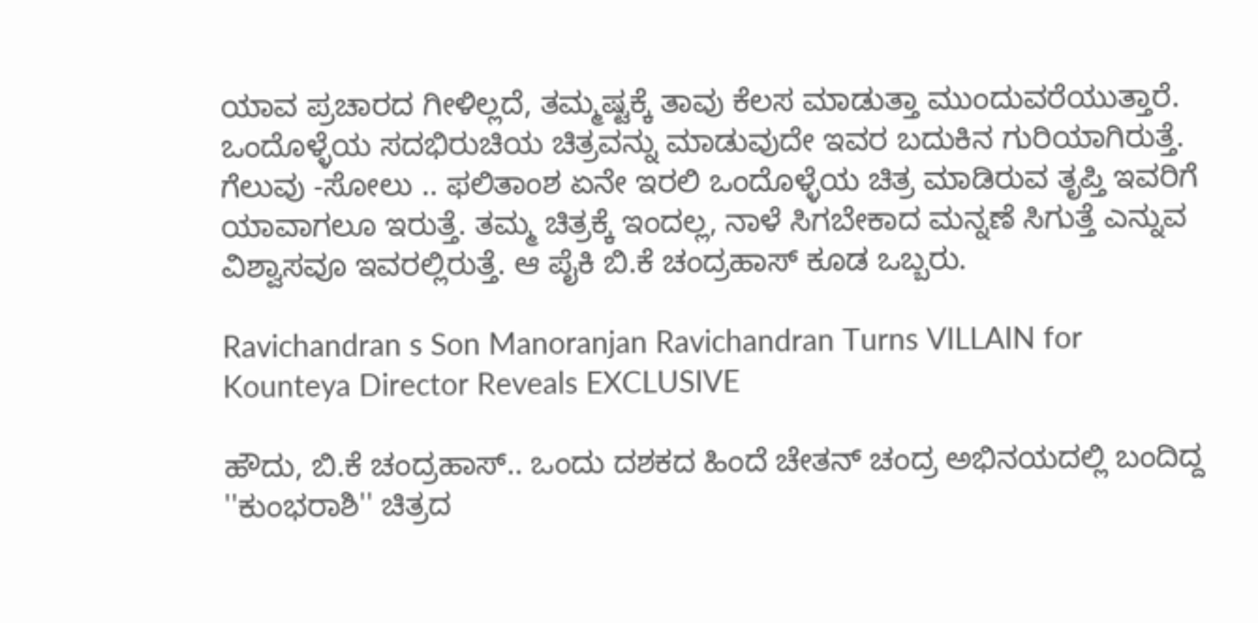ಯಾವ ಪ್ರಚಾರದ ಗೀಳಿಲ್ಲದೆ, ತಮ್ಮಷ್ಟಕ್ಕೆ ತಾವು ಕೆಲಸ ಮಾಡುತ್ತಾ ಮುಂದುವರೆಯುತ್ತಾರೆ. ಒಂದೊಳ್ಳೆಯ ಸದಭಿರುಚಿಯ ಚಿತ್ರವನ್ನು ಮಾಡುವುದೇ ಇವರ ಬದುಕಿನ ಗುರಿಯಾಗಿರುತ್ತೆ. ಗೆಲುವು -ಸೋಲು .. ಫಲಿತಾಂಶ ಏನೇ ಇರಲಿ ಒಂದೊಳ್ಳೆಯ ಚಿತ್ರ ಮಾಡಿರುವ ತೃಪ್ತಿ ಇವರಿಗೆ ಯಾವಾಗಲೂ ಇರುತ್ತೆ. ತಮ್ಮ ಚಿತ್ರಕ್ಕೆ ಇಂದಲ್ಲ, ನಾಳೆ ಸಿಗಬೇಕಾದ ಮನ್ನಣೆ ಸಿಗುತ್ತೆ ಎನ್ನುವ ವಿಶ್ವಾಸವೂ ಇವರಲ್ಲಿರುತ್ತೆ. ಆ ಪೈಕಿ ಬಿ.ಕೆ ಚಂದ್ರಹಾಸ್ ಕೂಡ ಒಬ್ಬರು.

Ravichandran s Son Manoranjan Ravichandran Turns VILLAIN for Kounteya Director Reveals EXCLUSIVE

ಹೌದು, ಬಿ.ಕೆ ಚಂದ್ರಹಾಸ್.. ಒಂದು ದಶಕದ ಹಿಂದೆ ಚೇತನ್ ಚಂದ್ರ ಅಭಿನಯದಲ್ಲಿ ಬಂದಿದ್ದ ''ಕುಂಭರಾಶಿ'' ಚಿತ್ರದ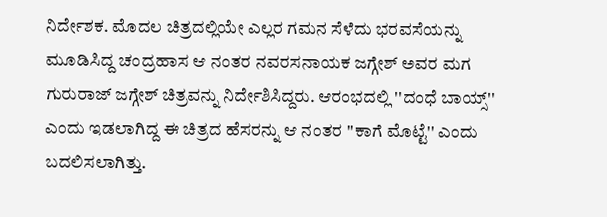ನಿರ್ದೇಶಕ. ಮೊದಲ ಚಿತ್ರದಲ್ಲಿಯೇ ಎಲ್ಲರ ಗಮನ ಸೆಳೆದು ಭರವಸೆಯನ್ನು ಮೂಡಿಸಿದ್ದ ಚಂದ್ರಹಾಸ ಆ ನಂತರ ನವರಸನಾಯಕ ಜಗ್ಗೇಶ್ ಅವರ ಮಗ ಗುರುರಾಜ್ ಜಗ್ಗೇಶ್ ಚಿತ್ರವನ್ನು ನಿರ್ದೇಶಿಸಿದ್ದರು. ಆರಂಭದಲ್ಲಿ ''ದಂಧೆ ಬಾಯ್ಸ್‌'' ಎಂದು ಇಡಲಾಗಿದ್ದ ಈ ಚಿತ್ರದ ಹೆಸರನ್ನು ಆ ನಂತರ ''ಕಾಗೆ ಮೊಟ್ಟೆ'' ಎಂದು ಬದಲಿಸಲಾಗಿತ್ತು.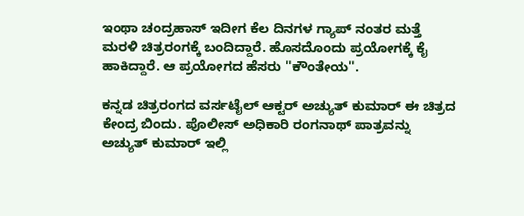ಇಂಥಾ ಚಂದ್ರಹಾಸ್ ಇದೀಗ ಕೆಲ ದಿನಗಳ ಗ್ಯಾಪ್ ನಂತರ ಮತ್ತೆ ಮರಳಿ ಚಿತ್ರರಂಗಕ್ಕೆ ಬಂದಿದ್ದಾರೆ. ಹೊಸದೊಂದು ಪ್ರಯೋಗಕ್ಕೆ ಕೈ ಹಾಕಿದ್ದಾರೆ. ಆ ಪ್ರಯೋಗದ ಹೆಸರು ''ಕೌಂತೇಯ''.

ಕನ್ನಡ ಚಿತ್ರರಂಗದ ವರ್ಸಟೈಲ್ ಆಕ್ಟರ್ ಅಚ್ಯುತ್ ಕುಮಾರ್ ಈ ಚಿತ್ರದ ಕೇಂದ್ರ ಬಿಂದು. ಪೊಲೀಸ್ ಅಧಿಕಾರಿ ರಂಗನಾಥ್ ಪಾತ್ರವನ್ನು ಅಚ್ಯುತ್ ಕುಮಾರ್ ಇಲ್ಲಿ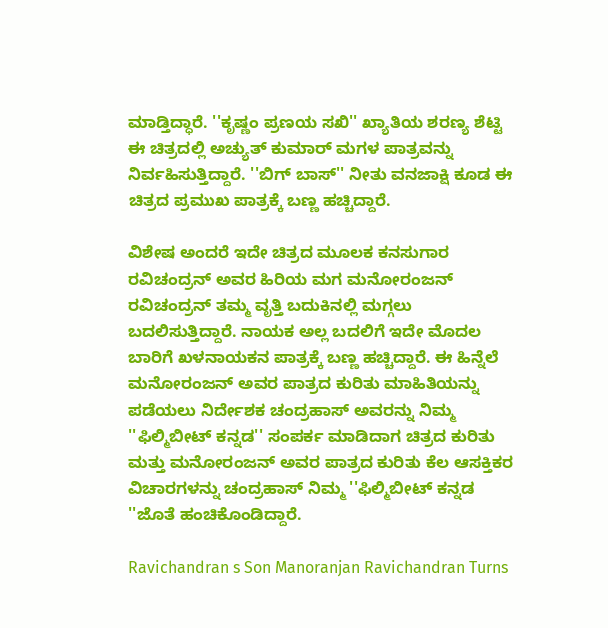ಮಾಡ್ತಿದ್ಧಾರೆ. ''ಕೃಷ್ಣಂ ಪ್ರಣಯ ಸಖಿ'' ಖ್ಯಾತಿಯ ಶರಣ್ಯ ಶೆಟ್ಟಿ ಈ ಚಿತ್ರದಲ್ಲಿ ಅಚ್ಯುತ್ ಕುಮಾರ್ ಮಗಳ ಪಾತ್ರವನ್ನು ನಿರ್ವಹಿಸುತ್ತಿದ್ದಾರೆ. ''ಬಿಗ್ ಬಾಸ್'' ನೀತು ವನಜಾಕ್ಷಿ ಕೂಡ ಈ ಚಿತ್ರದ ಪ್ರಮುಖ ಪಾತ್ರಕ್ಕೆ ಬಣ್ಣ ಹಚ್ಚಿದ್ದಾರೆ.

ವಿಶೇಷ ಅಂದರೆ ಇದೇ ಚಿತ್ರದ ಮೂಲಕ ಕನಸುಗಾರ ರವಿಚಂದ್ರನ್ ಅವರ ಹಿರಿಯ ಮಗ ಮನೋರಂಜನ್ ರವಿಚಂದ್ರನ್ ತಮ್ಮ ವೃತ್ತಿ ಬದುಕಿನಲ್ಲಿ ಮಗ್ಗಲು ಬದಲಿಸುತ್ತಿದ್ದಾರೆ. ನಾಯಕ ಅಲ್ಲ ಬದಲಿಗೆ ಇದೇ ಮೊದಲ ಬಾರಿಗೆ ಖಳನಾಯಕನ ಪಾತ್ರಕ್ಕೆ ಬಣ್ಣ ಹಚ್ಚಿದ್ದಾರೆ. ಈ ಹಿನ್ನೆಲೆ ಮನೋರಂಜನ್ ಅವರ ಪಾತ್ರದ ಕುರಿತು ಮಾಹಿತಿಯನ್ನು ಪಡೆಯಲು ನಿರ್ದೇಶಕ ಚಂದ್ರಹಾಸ್ ಅವರನ್ನು ನಿಮ್ಮ ''ಫಿಲ್ಮಿಬೀಟ್ ಕನ್ನಡ'' ಸಂಪರ್ಕ ಮಾಡಿದಾಗ ಚಿತ್ರದ ಕುರಿತು ಮತ್ತು ಮನೋರಂಜನ್ ಅವರ ಪಾತ್ರದ ಕುರಿತು ಕೆಲ ಆಸಕ್ತಿಕರ
ವಿಚಾರಗಳನ್ನು ಚಂದ್ರಹಾಸ್ ನಿಮ್ಮ ''ಫಿಲ್ಮಿಬೀಟ್ ಕನ್ನಡ ''ಜೊತೆ ಹಂಚಿಕೊಂಡಿದ್ದಾರೆ.

Ravichandran s Son Manoranjan Ravichandran Turns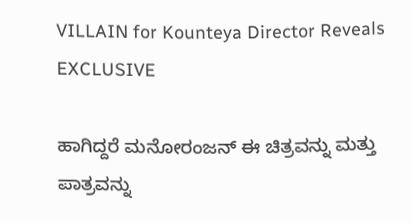VILLAIN for Kounteya Director Reveals EXCLUSIVE

ಹಾಗಿದ್ದರೆ ಮನೋರಂಜನ್ ಈ ಚಿತ್ರವನ್ನು ಮತ್ತು ಪಾತ್ರವನ್ನು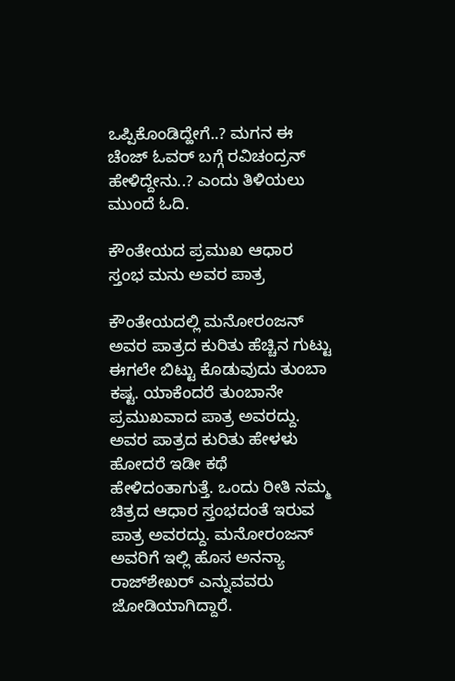ಒಪ್ಪಿಕೊಂಡಿದ್ಹೇಗೆ..? ಮಗನ ಈ ಚೆಂಜ್ ಓವರ್ ಬಗ್ಗೆ ರವಿಚಂದ್ರನ್ ಹೇಳಿದ್ದೇನು..? ಎಂದು ತಿಳಿಯಲು ಮುಂದೆ ಓದಿ.

ಕೌಂತೇಯದ ಪ್ರಮುಖ ಆಧಾರ ಸ್ತಂಭ ಮನು ಅವರ ಪಾತ್ರ

ಕೌಂತೇಯದಲ್ಲಿ ಮನೋರಂಜನ್ ಅವರ ಪಾತ್ರದ ಕುರಿತು ಹೆಚ್ಚಿನ ಗುಟ್ಟು ಈಗಲೇ ಬಿಟ್ಟು ಕೊಡುವುದು ತುಂಬಾ ಕಷ್ಟ. ಯಾಕೆಂದರೆ ತುಂಬಾನೇ ಪ್ರಮುಖವಾದ ಪಾತ್ರ ಅವರದ್ದು. ಅವರ ಪಾತ್ರದ ಕುರಿತು ಹೇಳಳು ಹೋದರೆ ಇಡೀ ಕಥೆ ಹೇಳಿದಂತಾಗುತ್ತೆ. ಒಂದು ರೀತಿ ನಮ್ಮ ಚಿತ್ರದ ಆಧಾರ ಸ್ತಂಭದಂತೆ ಇರುವ ಪಾತ್ರ ಅವರದ್ದು. ಮನೋರಂಜನ್ ಅವರಿಗೆ ಇಲ್ಲಿ ಹೊಸ ಅನನ್ಯಾ ರಾಜ್‌ಶೇಖರ್ ಎನ್ನುವವರು ಜೋಡಿಯಾಗಿದ್ದಾರೆ.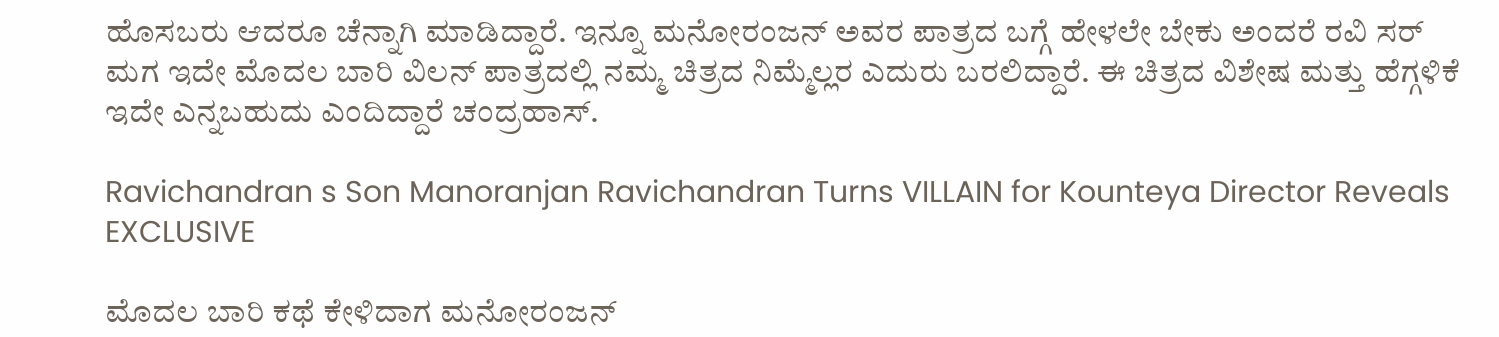ಹೊಸಬರು ಆದರೂ ಚೆನ್ನಾಗಿ ಮಾಡಿದ್ದಾರೆ. ಇನ್ನೂ ಮನೋರಂಜನ್ ಅವರ ಪಾತ್ರದ ಬಗ್ಗೆ ಹೇಳಲೇ ಬೇಕು ಅಂದರೆ ರವಿ ಸರ್ ಮಗ ಇದೇ ಮೊದಲ ಬಾರಿ ವಿಲನ್ ಪಾತ್ರದಲ್ಲಿ ನಮ್ಮ ಚಿತ್ರದ ನಿಮ್ಮೆಲ್ಲರ ಎದುರು ಬರಲಿದ್ದಾರೆ. ಈ ಚಿತ್ರದ ವಿಶೇಷ ಮತ್ತು ಹೆಗ್ಗಳಿಕೆ ಇದೇ ಎನ್ನಬಹುದು ಎಂದಿದ್ದಾರೆ ಚಂದ್ರಹಾಸ್.

Ravichandran s Son Manoranjan Ravichandran Turns VILLAIN for Kounteya Director Reveals EXCLUSIVE

ಮೊದಲ ಬಾರಿ ಕಥೆ ಕೇಳಿದಾಗ ಮನೋರಂಜನ್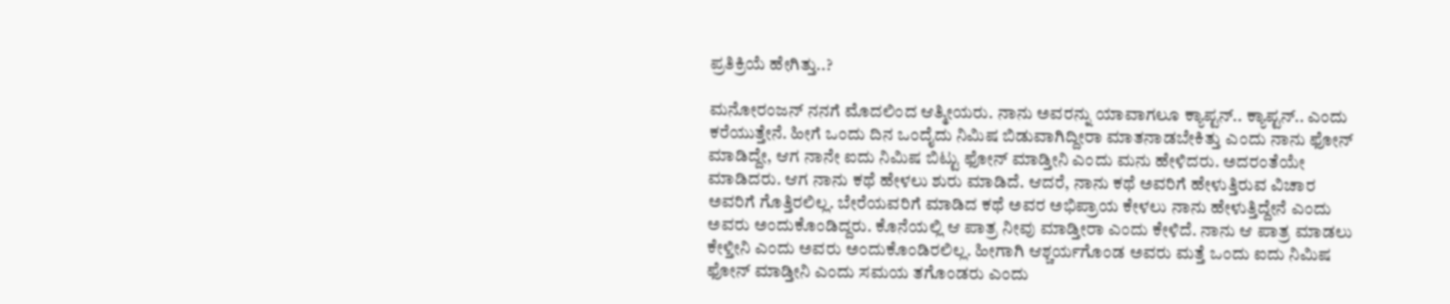ಪ್ರತಿಕ್ರಿಯೆ ಹೇಗಿತ್ತು..?

ಮನೋರಂಜನ್ ನನಗೆ ಮೊದಲಿಂದ ಆತ್ಮೀಯರು. ನಾನು ಅವರನ್ನು ಯಾವಾಗಲೂ ಕ್ಯಾಪ್ಟನ್.. ಕ್ಯಾಪ್ಟನ್.. ಎಂದು ಕರೆಯುತ್ತೇನೆ. ಹೀಗೆ ಒಂದು ದಿನ ಒಂದೈದು ನಿಮಿಷ ಬಿಡುವಾಗಿದ್ದೀರಾ ಮಾತನಾಡಬೇಕಿತ್ತು ಎಂದು ನಾನು ಫೋನ್ ಮಾಡಿದ್ದೇ, ಆಗ ನಾನೇ ಐದು ನಿಮಿಷ ಬಿಟ್ಟು ಫೋನ್ ಮಾಡ್ತೀನಿ ಎಂದು ಮನು ಹೇಳಿದರು. ಅದರಂತೆಯೇ ಮಾಡಿದರು. ಆಗ ನಾನು ಕಥೆ ಹೇಳಲು ಶುರು ಮಾಡಿದೆ. ಆದರೆ, ನಾನು ಕಥೆ ಅವರಿಗೆ ಹೇಳುತ್ತಿರುವ ವಿಚಾರ ಅವರಿಗೆ ಗೊತ್ತಿರಲಿಲ್ಲ. ಬೇರೆಯವರಿಗೆ ಮಾಡಿದ ಕಥೆ ಅವರ ಅಭಿಪ್ರಾಯ ಕೇಳಲು ನಾನು ಹೇಳುತ್ತಿದ್ದೇನೆ ಎಂದು ಅವರು ಅಂದುಕೊಂಡಿದ್ದರು. ಕೊನೆಯಲ್ಲಿ ಆ ಪಾತ್ರ ನೀವು ಮಾಡ್ತೀರಾ ಎಂದು ಕೇಳಿದೆ. ನಾನು ಆ ಪಾತ್ರ ಮಾಡಲು ಕೇಳ್ತೀನಿ ಎಂದು ಅವರು ಅಂದುಕೊಂಡಿರಲಿಲ್ಲ. ಹೀಗಾಗಿ ಆಶ್ಚರ್ಯಗೊಂಡ ಅವರು ಮತ್ತೆ ಒಂದು ಐದು ನಿಮಿಷ ಫೋನ್ ಮಾಡ್ತೀನಿ ಎಂದು ಸಮಯ ತಗೊಂಡರು ಎಂದು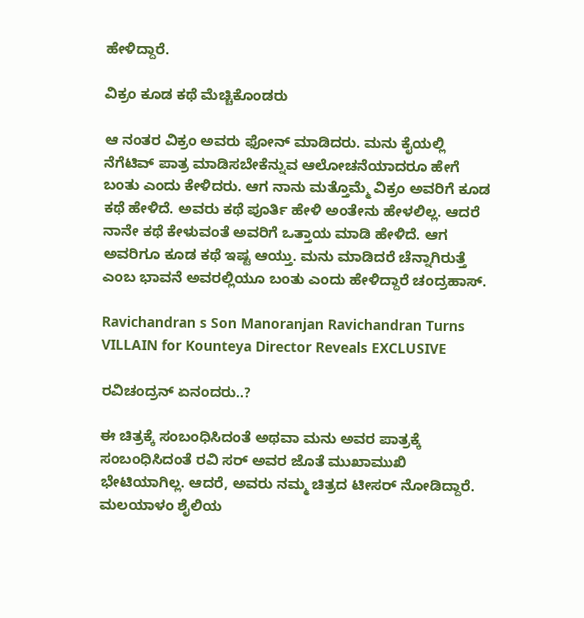ಹೇಳಿದ್ದಾರೆ.

ವಿಕ್ರಂ ಕೂಡ ಕಥೆ ಮೆಚ್ಚಿಕೊಂಡರು

ಆ ನಂತರ ವಿಕ್ರಂ ಅವರು ಫೋನ್ ಮಾಡಿದರು. ಮನು ಕೈಯಲ್ಲಿ ನೆಗೆಟಿವ್ ಪಾತ್ರ ಮಾಡಿಸಬೇಕೆನ್ನುವ ಆಲೋಚನೆಯಾದರೂ ಹೇಗೆ ಬಂತು ಎಂದು ಕೇಳಿದರು. ಆಗ ನಾನು ಮತ್ತೊಮ್ಮೆ ವಿಕ್ರಂ ಅವರಿಗೆ ಕೂಡ ಕಥೆ ಹೇಳಿದೆ. ಅವರು ಕಥೆ ಪೂರ್ತಿ ಹೇಳಿ ಅಂತೇನು ಹೇಳಲಿಲ್ಲ. ಆದರೆ ನಾನೇ ಕಥೆ ಕೇಳುವಂತೆ ಅವರಿಗೆ ಒತ್ತಾಯ ಮಾಡಿ ಹೇಳಿದೆ. ಆಗ ಅವರಿಗೂ ಕೂಡ ಕಥೆ ಇಷ್ಟ ಆಯ್ತು. ಮನು ಮಾಡಿದರೆ ಚೆನ್ನಾಗಿರುತ್ತೆ ಎಂಬ ಭಾವನೆ ಅವರಲ್ಲಿಯೂ ಬಂತು ಎಂದು ಹೇಳಿದ್ದಾರೆ ಚಂದ್ರಹಾಸ್.

Ravichandran s Son Manoranjan Ravichandran Turns VILLAIN for Kounteya Director Reveals EXCLUSIVE

ರವಿಚಂದ್ರನ್ ಏನಂದರು..?

ಈ ಚಿತ್ರಕ್ಕೆ ಸಂಬಂಧಿಸಿದಂತೆ ಅಥವಾ ಮನು ಅವರ ಪಾತ್ರಕ್ಕೆ ಸಂಬಂಧಿಸಿದಂತೆ ರವಿ ಸರ್ ಅವರ ಜೊತೆ ಮುಖಾಮುಖಿ ಭೇಟಿಯಾಗಿಲ್ಲ. ಆದರೆ, ಅವರು ನಮ್ಮ ಚಿತ್ರದ ಟೀಸರ್ ನೋಡಿದ್ದಾರೆ. ಮಲಯಾಳಂ ಶೈಲಿಯ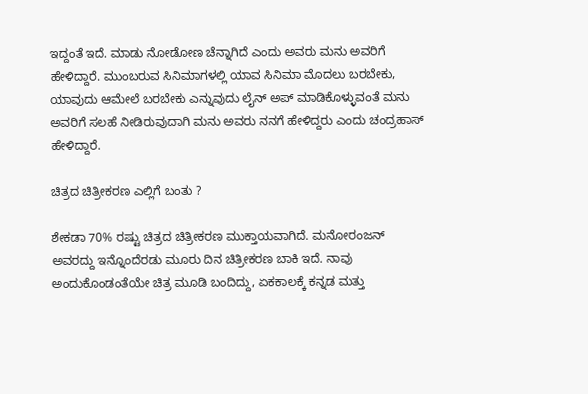ಇದ್ದಂತೆ ಇದೆ. ಮಾಡು ನೋಡೋಣ ಚೆನ್ನಾಗಿದೆ ಎಂದು ಅವರು ಮನು ಅವರಿಗೆ ಹೇಳಿದ್ದಾರೆ. ಮುಂಬರುವ ಸಿನಿಮಾಗಳಲ್ಲಿ ಯಾವ ಸಿನಿಮಾ ಮೊದಲು ಬರಬೇಕು, ಯಾವುದು ಆಮೇಲೆ ಬರಬೇಕು ಎನ್ನುವುದು ಲೈನ್‌ ಅಪ್‌ ಮಾಡಿಕೊಳ್ಳುವಂತೆ ಮನು ಅವರಿಗೆ ಸಲಹೆ ನೀಡಿರುವುದಾಗಿ ಮನು ಅವರು ನನಗೆ ಹೇಳಿದ್ದರು ಎಂದು ಚಂದ್ರಹಾಸ್ ಹೇಳಿದ್ದಾರೆ.

ಚಿತ್ರದ ಚಿತ್ರೀಕರಣ ಎಲ್ಲಿಗೆ ಬಂತು ?

ಶೇಕಡಾ 70% ರಷ್ಟು ಚಿತ್ರದ ಚಿತ್ರೀಕರಣ ಮುಕ್ತಾಯವಾಗಿದೆ. ಮನೋರಂಜನ್‌ ಅವರದ್ದು ಇನ್ನೊಂದೆರಡು ಮೂರು ದಿನ ಚಿತ್ರೀಕರಣ ಬಾಕಿ ಇದೆ. ನಾವು ಅಂದುಕೊಂಡಂತೆಯೇ ಚಿತ್ರ ಮೂಡಿ ಬಂದಿದ್ದು, ಏಕಕಾಲಕ್ಕೆ ಕನ್ನಡ ಮತ್ತು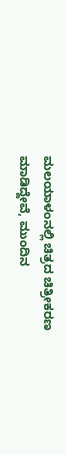ಮಲಯಾಳಂನಲ್ಲಿ ಚಿತ್ರದ ಚಿತ್ರೀಕರಣ ಮಾಡಿದ್ದೇವೆ, ಮುಂದಿನ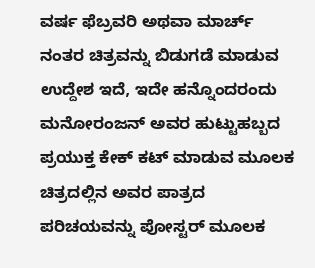ವರ್ಷ ಫೆಬ್ರವರಿ ಅಥವಾ ಮಾರ್ಚ್ ನಂತರ ಚಿತ್ರವನ್ನು ಬಿಡುಗಡೆ ಮಾಡುವ ಉದ್ದೇಶ ಇದೆ, ಇದೇ ಹನ್ನೊಂದರಂದು ಮನೋರಂಜನ್ ಅವರ ಹುಟ್ಟುಹಬ್ಬದ ಪ್ರಯುಕ್ತ ಕೇಕ್ ಕಟ್ ಮಾಡುವ ಮೂಲಕ ಚಿತ್ರದಲ್ಲಿನ ಅವರ ಪಾತ್ರದ ಪರಿಚಯವನ್ನು ಪೋಸ್ಟರ್ ಮೂಲಕ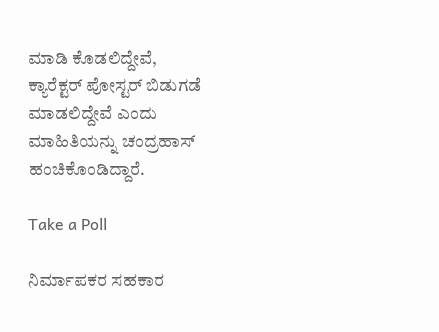ಮಾಡಿ ಕೊಡಲಿದ್ದೇವೆ, ಕ್ಯಾರೆಕ್ಟರ್ ಪೋಸ್ಟರ್ ಬಿಡುಗಡೆ ಮಾಡಲಿದ್ದೇವೆ ಎಂದು ಮಾಹಿತಿಯನ್ನು ಚಂದ್ರಹಾಸ್ ಹಂಚಿಕೊಂಡಿದ್ದಾರೆ.

Take a Poll

ನಿರ್ಮಾಪಕರ ಸಹಕಾರ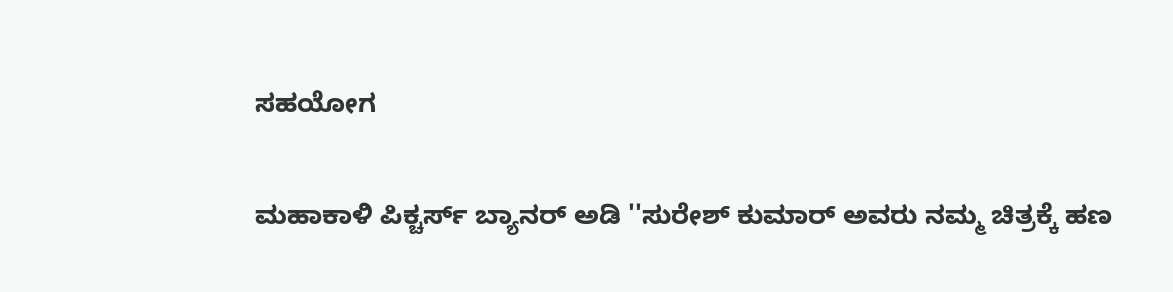ಸಹಯೋಗ

ಮಹಾಕಾಳಿ ಪಿಕ್ಚರ್ಸ್ ಬ್ಯಾನರ್‌ ಅಡಿ ''ಸುರೇಶ್ ಕುಮಾರ್ ಅವರು ನಮ್ಮ ಚಿತ್ರಕ್ಕೆ ಹಣ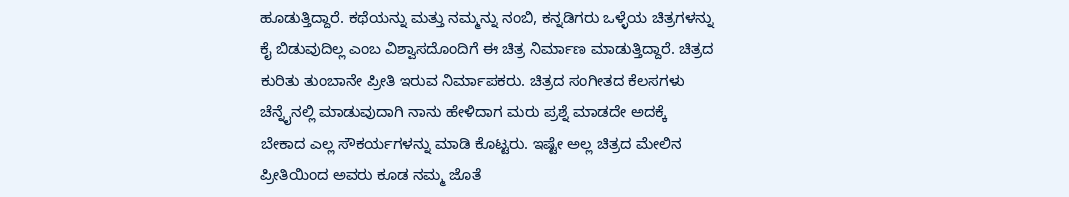ಹೂಡುತ್ತಿದ್ದಾರೆ. ಕಥೆಯನ್ನು ಮತ್ತು ನಮ್ಮನ್ನು ನಂಬಿ, ಕನ್ನಡಿಗರು ಒಳ್ಳೆಯ ಚಿತ್ರಗಳನ್ನು ಕೈ ಬಿಡುವುದಿಲ್ಲ ಎಂಬ ವಿಶ್ವಾಸದೊಂದಿಗೆ ಈ ಚಿತ್ರ ನಿರ್ಮಾಣ ಮಾಡುತ್ತಿದ್ದಾರೆ. ಚಿತ್ರದ ಕುರಿತು ತುಂಬಾನೇ ಪ್ರೀತಿ ಇರುವ ನಿರ್ಮಾಪಕರು. ಚಿತ್ರದ ಸಂಗೀತದ ಕೆಲಸಗಳು ಚೆನ್ನೈನಲ್ಲಿ ಮಾಡುವುದಾಗಿ ನಾನು ಹೇಳಿದಾಗ ಮರು ಪ್ರಶ್ನೆ ಮಾಡದೇ ಅದಕ್ಕೆ ಬೇಕಾದ ಎಲ್ಲ ಸೌಕರ್ಯಗಳನ್ನು ಮಾಡಿ ಕೊಟ್ಟರು. ಇಷ್ಟೇ ಅಲ್ಲ ಚಿತ್ರದ ಮೇಲಿನ ಪ್ರೀತಿಯಿಂದ ಅವರು ಕೂಡ ನಮ್ಮ ಜೊತೆ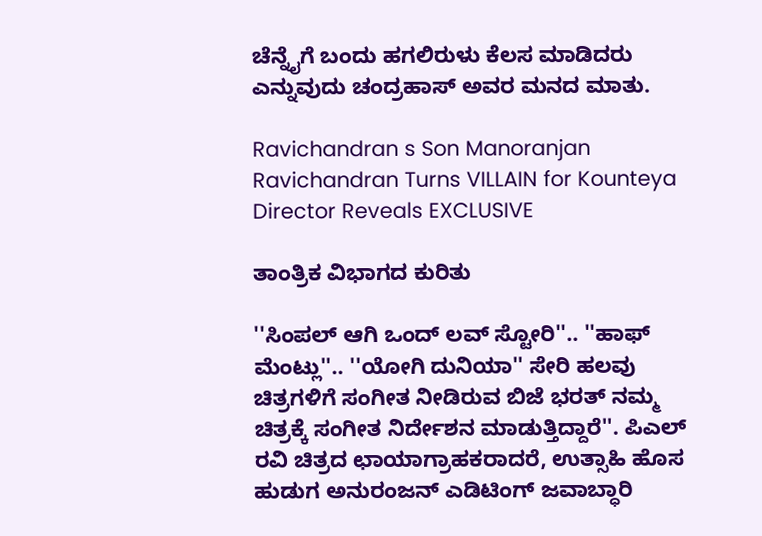ಚೆನ್ನೈಗೆ ಬಂದು ಹಗಲಿರುಳು ಕೆಲಸ ಮಾಡಿದರು ಎನ್ನುವುದು ಚಂದ್ರಹಾಸ್ ಅವರ ಮನದ ಮಾತು.

Ravichandran s Son Manoranjan Ravichandran Turns VILLAIN for Kounteya Director Reveals EXCLUSIVE

ತಾಂತ್ರಿಕ ವಿಭಾಗದ ಕುರಿತು

''ಸಿಂಪಲ್ ಆಗಿ ಒಂದ್ ಲವ್ ಸ್ಟೋರಿ''.. ''ಹಾಫ್ ಮೆಂಟ್ಲು''.. ''ಯೋಗಿ ದುನಿಯಾ'' ಸೇರಿ ಹಲವು ಚಿತ್ರಗಳಿಗೆ ಸಂಗೀತ ನೀಡಿರುವ ಬಿಜೆ ಭರತ್ ನಮ್ಮ ಚಿತ್ರಕ್ಕೆ ಸಂಗೀತ ನಿರ್ದೇಶನ ಮಾಡುತ್ತಿದ್ದಾರೆ''. ಪಿಎಲ್ ರವಿ ಚಿತ್ರದ ಛಾಯಾಗ್ರಾಹಕರಾದರೆ, ಉತ್ಸಾಹಿ ಹೊಸ ಹುಡುಗ ಅನುರಂಜನ್ ಎಡಿಟಿಂಗ್ ಜವಾಬ್ಧಾರಿ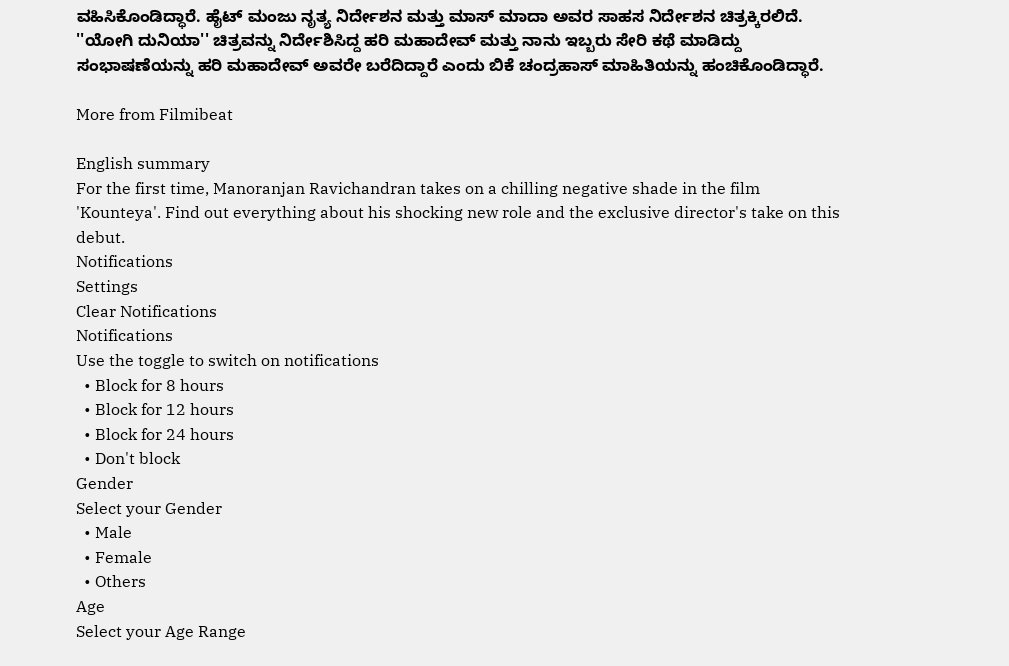ವಹಿಸಿಕೊಂಡಿದ್ಧಾರೆ. ಹೈಟ್ ಮಂಜು ನೃತ್ಯ ನಿರ್ದೇಶನ ಮತ್ತು ಮಾಸ್ ಮಾದಾ ಅವರ ಸಾಹಸ ನಿರ್ದೇಶನ ಚಿತ್ರಕ್ಕಿರಲಿದೆ. ''ಯೋಗಿ ದುನಿಯಾ'' ಚಿತ್ರವನ್ನು ನಿರ್ದೇಶಿಸಿದ್ದ ಹರಿ ಮಹಾದೇವ್ ಮತ್ತು ನಾನು ಇಬ್ಬರು ಸೇರಿ ಕಥೆ ಮಾಡಿದ್ದು ಸಂಭಾಷಣೆಯನ್ನು ಹರಿ ಮಹಾದೇವ್ ಅವರೇ ಬರೆದಿದ್ದಾರೆ ಎಂದು ಬಿಕೆ ಚಂದ್ರಹಾಸ್ ಮಾಹಿತಿಯನ್ನು ಹಂಚಿಕೊಂಡಿದ್ಧಾರೆ.

More from Filmibeat

English summary
For the first time, Manoranjan Ravichandran takes on a chilling negative shade in the film 'Kounteya'. Find out everything about his shocking new role and the exclusive director's take on this debut.
Notifications
Settings
Clear Notifications
Notifications
Use the toggle to switch on notifications
  • Block for 8 hours
  • Block for 12 hours
  • Block for 24 hours
  • Don't block
Gender
Select your Gender
  • Male
  • Female
  • Others
Age
Select your Age Range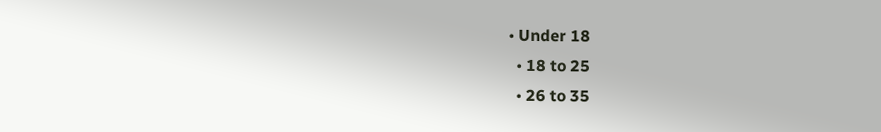• Under 18
  • 18 to 25
  • 26 to 35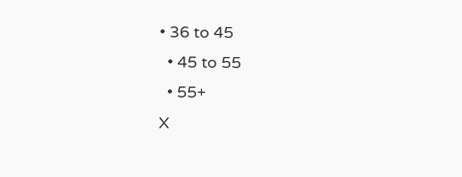• 36 to 45
  • 45 to 55
  • 55+
X